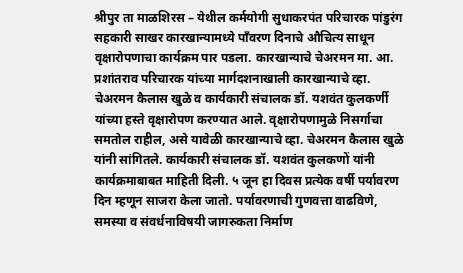श्रीपुर ता माळशिरस – येथील कर्मयोगी सुधाकरपंत परिचारक पांडुरंग सहकारी साखर कारखान्यामध्ये पाँवरण दिनाचे औचित्य साधून वृक्षारोपणाचा कार्यक्रम पार पडला. कारखान्याचे चेअरमन मा. आ. प्रशांतराव परिचारक यांच्या मार्गदशनाखाली कारखान्याचे व्हा. चेअरमन कैलास खुळे व कार्यकारी संचालक डॉ. यशवंत कुलकर्णी यांच्या हस्ते वृक्षारोपण करण्यात आले. वृक्षारोपणामुळे निसर्गाचा समतोल राहील, असे यावेळी कारखान्याचे व्हा. चेअरमन कैलास खुळे यांनी सांगितले. कार्यकारी संचालक डॉ. यशवंत कुलकणों यांनी कार्यक्रमाबाबत माहिती दिली. ५ जून हा दिवस प्रत्येक वर्षी पर्यावरण दिन म्हणून साजरा केला जातो. पर्यावरणाची गुणवत्ता वाढविणे, समस्या व संवर्धनाविषयी जागरुकता निर्माण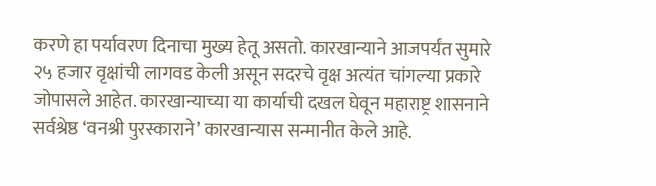करणे हा पर्यावरण दिनाचा मुख्य हेतू असतो. कारखान्याने आजपर्यंत सुमारे २५ हजार वृक्षांची लागवड केली असून सदरचे वृक्ष अत्यंत चांगल्या प्रकारे जोपासले आहेत. कारखान्याच्या या कार्याची दखल घेवून महाराष्ट्र शासनाने सर्वश्रेष्ठ ‘वनश्री पुरस्काराने’ कारखान्यास सन्मानीत केले आहे.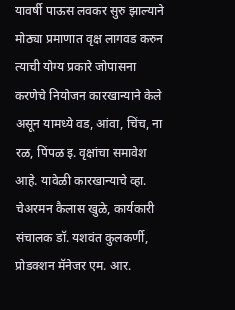यावर्षी पाऊस लवकर सुरु झाल्याने मोठ्या प्रमाणात वृक्ष लागवड करुन त्याची योग्य प्रकारे जोपासना करणेचे नियोजन कारखान्याने केले असून यामध्ये वड, आंवा, चिंच, ना रळ, पिंपळ इ. वृक्षांचा समावेश आहे. यावेळी कारखान्याचे व्हा. चेअरमन कैलास खुळे, कार्यकारी संचालक डॉ. यशवंत कुलकर्णी, प्रोडक्शन मॅनेजर एम. आर.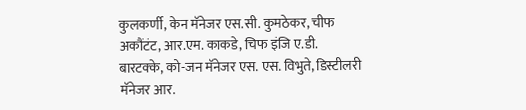कुलकर्णी, केन मॅनेजर एस.सी. कुमठेकर, चीफ अकौंटंट, आर.एम. काकडे, चिफ इंजि ए.डी. बारटक्के, को-जन मॅनेजर एस. एस. विभुते, डिस्टीलरी मॅनेजर आर.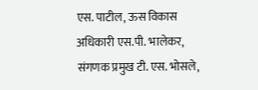एस. पाटील, ऊस विकास अधिकारी एस.पी. भालेकर, संगणक प्रमुख टी. एस. भोसले,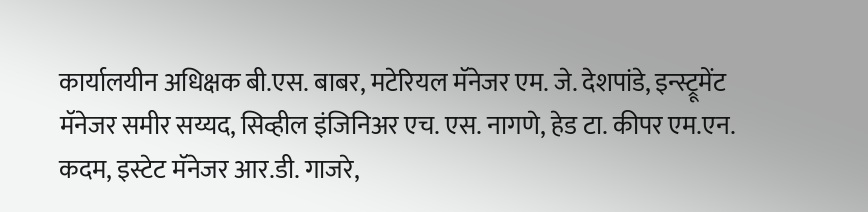कार्यालयीन अधिक्षक बी.एस. बाबर, मटेरियल मॅनेजर एम. जे. देशपांडे, इन्स्ट्रूमेंट मॅनेजर समीर सय्यद, सिव्हील इंजिनिअर एच. एस. नागणे, हेड टा. कीपर एम.एन. कदम, इस्टेट मॅनेजर आर.डी. गाजरे,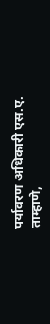पर्यावरण अधिकारी एस.ए. ताम्हाणे,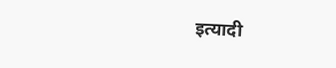इत्यादी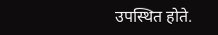उपस्थित होते.